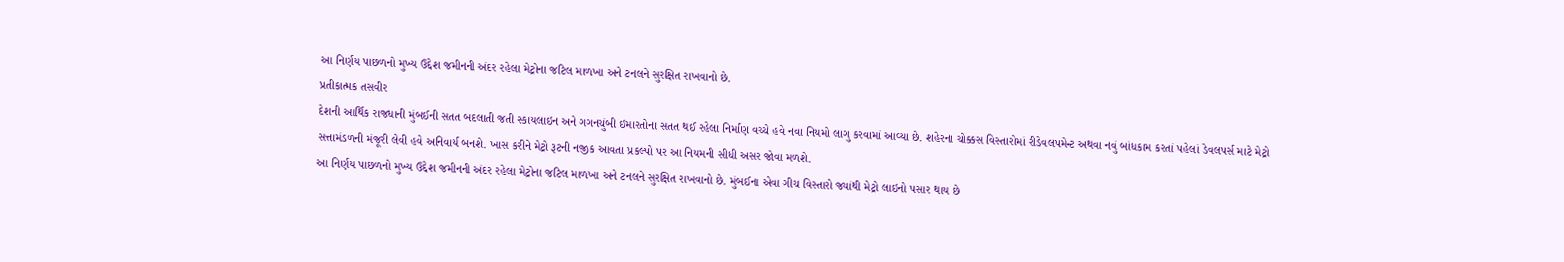આ નિર્ણય પાછળનો મુખ્ય ઉદ્દેશ જમીનની અંદર રહેલા મેટ્રોના જટિલ માળખા અને ટનલને સુરક્ષિત રાખવાનો છે.
પ્રતીકાત્મક તસવીર
દેશની આર્થિક રાજધાની મુંબઈની સતત બદલાતી જતી સ્કાયલાઇન અને ગગનચુંબી ઇમારતોના સતત થઈ રહેલા નિર્માણ વચ્ચે હવે નવા નિયમો લાગુ કરવામાં આવ્યા છે. શહેરના ચોક્કસ વિસ્તારોમાં રીડેવલપમેન્ટ અથવા નવું બાંધકામ કરતાં પહેલાં ડેવલપર્સ માટે મેટ્રો સત્તામંડળની મંજૂરી લેવી હવે અનિવાર્ય બનશે. ખાસ કરીને મેટ્રો રૂટની નજીક આવતા પ્રકલ્પો પર આ નિયમની સીધી અસર જોવા મળશે.
આ નિર્ણય પાછળનો મુખ્ય ઉદ્દેશ જમીનની અંદર રહેલા મેટ્રોના જટિલ માળખા અને ટનલને સુરક્ષિત રાખવાનો છે. મુંબઈના એવા ગીચ વિસ્તારો જ્યાંથી મેટ્રો લાઇનો પસાર થાય છે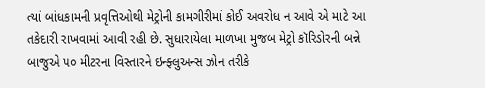ત્યાં બાંધકામની પ્રવૃત્તિઓથી મેટ્રોની કામગીરીમાં કોઈ અવરોધ ન આવે એ માટે આ તકેદારી રાખવામાં આવી રહી છે. સુધારાયેલા માળખા મુજબ મેટ્રો કૉરિડોરની બન્ને બાજુએ ૫૦ મીટરના વિસ્તારને ઇન્ફ્લુઅન્સ ઝોન તરીકે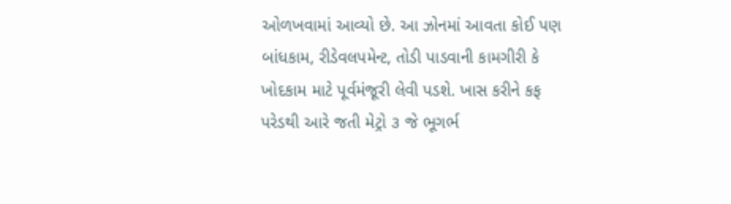ઓળખવામાં આવ્યો છે. આ ઝોનમાં આવતા કોઈ પણ બાંધકામ, રીડેવલપમેન્ટ, તોડી પાડવાની કામગીરી કે ખોદકામ માટે પૂર્વમંજૂરી લેવી પડશે. ખાસ કરીને કફ પરેડથી આરે જતી મેટ્રો ૩ જે ભૂગર્ભ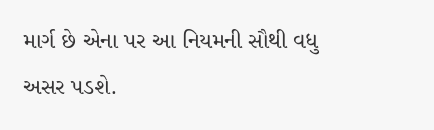માર્ગ છે એના પર આ નિયમની સૌથી વધુ અસર પડશે.